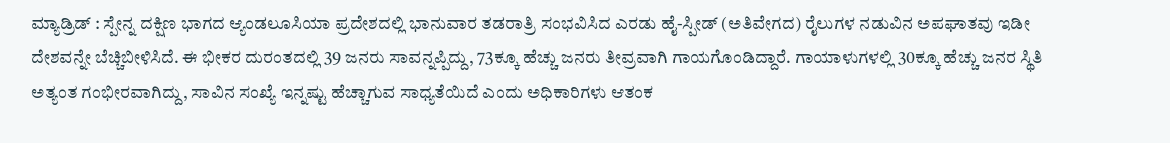ಮ್ಯಾಡ್ರಿಡ್ : ಸ್ಪೇನ್ನ ದಕ್ಷಿಣ ಭಾಗದ ಆ್ಯಂಡಲೂಸಿಯಾ ಪ್ರದೇಶದಲ್ಲಿ ಭಾನುವಾರ ತಡರಾತ್ರಿ ಸಂಭವಿಸಿದ ಎರಡು ಹೈ-ಸ್ಪೀಡ್ (ಅತಿವೇಗದ) ರೈಲುಗಳ ನಡುವಿನ ಅಪಘಾತವು ಇಡೀ ದೇಶವನ್ನೇ ಬೆಚ್ಚಿಬೀಳಿಸಿದೆ. ಈ ಭೀಕರ ದುರಂತದಲ್ಲಿ 39 ಜನರು ಸಾವನ್ನಪ್ಪಿದ್ದು, 73ಕ್ಕೂ ಹೆಚ್ಚು ಜನರು ತೀವ್ರವಾಗಿ ಗಾಯಗೊಂಡಿದ್ದಾರೆ. ಗಾಯಾಳುಗಳಲ್ಲಿ 30ಕ್ಕೂ ಹೆಚ್ಚು ಜನರ ಸ್ಥಿತಿ ಅತ್ಯಂತ ಗಂಭೀರವಾಗಿದ್ದು, ಸಾವಿನ ಸಂಖ್ಯೆ ಇನ್ನಷ್ಟು ಹೆಚ್ಚಾಗುವ ಸಾಧ್ಯತೆಯಿದೆ ಎಂದು ಅಧಿಕಾರಿಗಳು ಆತಂಕ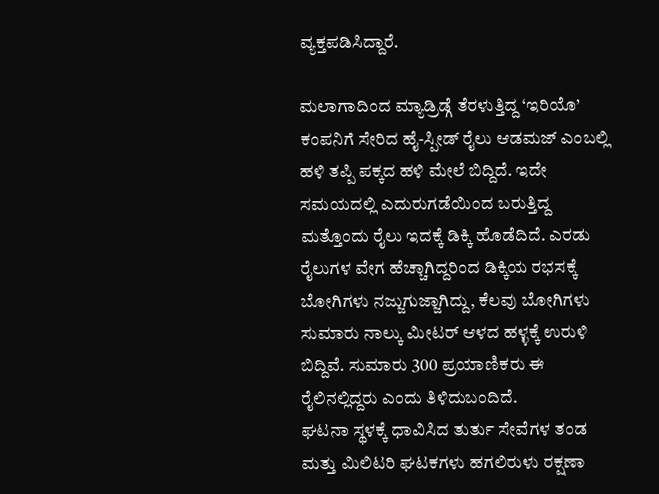ವ್ಯಕ್ತಪಡಿಸಿದ್ದಾರೆ.

ಮಲಾಗಾದಿಂದ ಮ್ಯಾಡ್ರಿಡ್ಗೆ ತೆರಳುತ್ತಿದ್ದ ‘ಇರಿಯೊ’ ಕಂಪನಿಗೆ ಸೇರಿದ ಹೈ-ಸ್ಪೀಡ್ ರೈಲು ಆಡಮಜ್ ಎಂಬಲ್ಲಿ ಹಳಿ ತಪ್ಪಿ ಪಕ್ಕದ ಹಳಿ ಮೇಲೆ ಬಿದ್ದಿದೆ. ಇದೇ ಸಮಯದಲ್ಲಿ ಎದುರುಗಡೆಯಿಂದ ಬರುತ್ತಿದ್ದ ಮತ್ತೊಂದು ರೈಲು ಇದಕ್ಕೆ ಡಿಕ್ಕಿ ಹೊಡೆದಿದೆ. ಎರಡು ರೈಲುಗಳ ವೇಗ ಹೆಚ್ಚಾಗಿದ್ದರಿಂದ ಡಿಕ್ಕಿಯ ರಭಸಕ್ಕೆ ಬೋಗಿಗಳು ನಜ್ಜುಗುಜ್ಜಾಗಿದ್ದು, ಕೆಲವು ಬೋಗಿಗಳು ಸುಮಾರು ನಾಲ್ಕು ಮೀಟರ್ ಆಳದ ಹಳ್ಳಕ್ಕೆ ಉರುಳಿ ಬಿದ್ದಿವೆ. ಸುಮಾರು 300 ಪ್ರಯಾಣಿಕರು ಈ ರೈಲಿನಲ್ಲಿದ್ದರು ಎಂದು ತಿಳಿದುಬಂದಿದೆ.
ಘಟನಾ ಸ್ಥಳಕ್ಕೆ ಧಾವಿಸಿದ ತುರ್ತು ಸೇವೆಗಳ ತಂಡ ಮತ್ತು ಮಿಲಿಟರಿ ಘಟಕಗಳು ಹಗಲಿರುಳು ರಕ್ಷಣಾ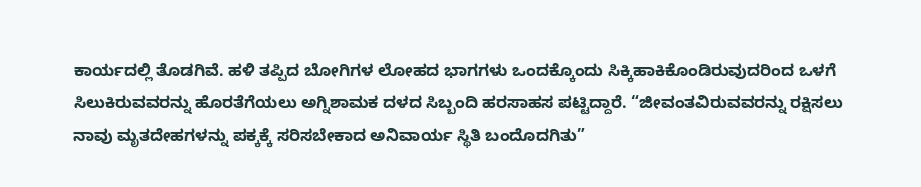ಕಾರ್ಯದಲ್ಲಿ ತೊಡಗಿವೆ. ಹಳಿ ತಪ್ಪಿದ ಬೋಗಿಗಳ ಲೋಹದ ಭಾಗಗಳು ಒಂದಕ್ಕೊಂದು ಸಿಕ್ಕಿಹಾಕಿಕೊಂಡಿರುವುದರಿಂದ ಒಳಗೆ ಸಿಲುಕಿರುವವರನ್ನು ಹೊರತೆಗೆಯಲು ಅಗ್ನಿಶಾಮಕ ದಳದ ಸಿಬ್ಬಂದಿ ಹರಸಾಹಸ ಪಟ್ಟಿದ್ದಾರೆ. “ಜೀವಂತವಿರುವವರನ್ನು ರಕ್ಷಿಸಲು ನಾವು ಮೃತದೇಹಗಳನ್ನು ಪಕ್ಕಕ್ಕೆ ಸರಿಸಬೇಕಾದ ಅನಿವಾರ್ಯ ಸ್ಥಿತಿ ಬಂದೊದಗಿತು”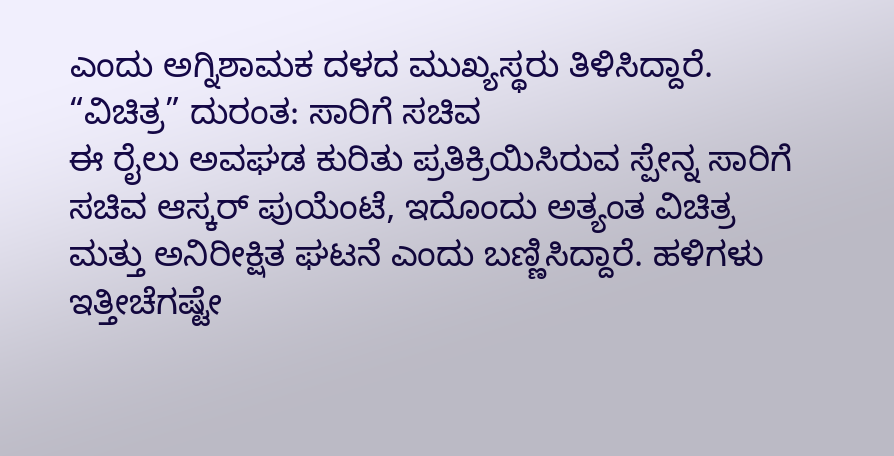ಎಂದು ಅಗ್ನಿಶಾಮಕ ದಳದ ಮುಖ್ಯಸ್ಥರು ತಿಳಿಸಿದ್ದಾರೆ.
“ವಿಚಿತ್ರ” ದುರಂತ: ಸಾರಿಗೆ ಸಚಿವ
ಈ ರೈಲು ಅವಘಡ ಕುರಿತು ಪ್ರತಿಕ್ರಿಯಿಸಿರುವ ಸ್ಪೇನ್ನ ಸಾರಿಗೆ ಸಚಿವ ಆಸ್ಕರ್ ಪುಯೆಂಟೆ, ಇದೊಂದು ಅತ್ಯಂತ ವಿಚಿತ್ರ ಮತ್ತು ಅನಿರೀಕ್ಷಿತ ಘಟನೆ ಎಂದು ಬಣ್ಣಿಸಿದ್ದಾರೆ. ಹಳಿಗಳು ಇತ್ತೀಚೆಗಷ್ಟೇ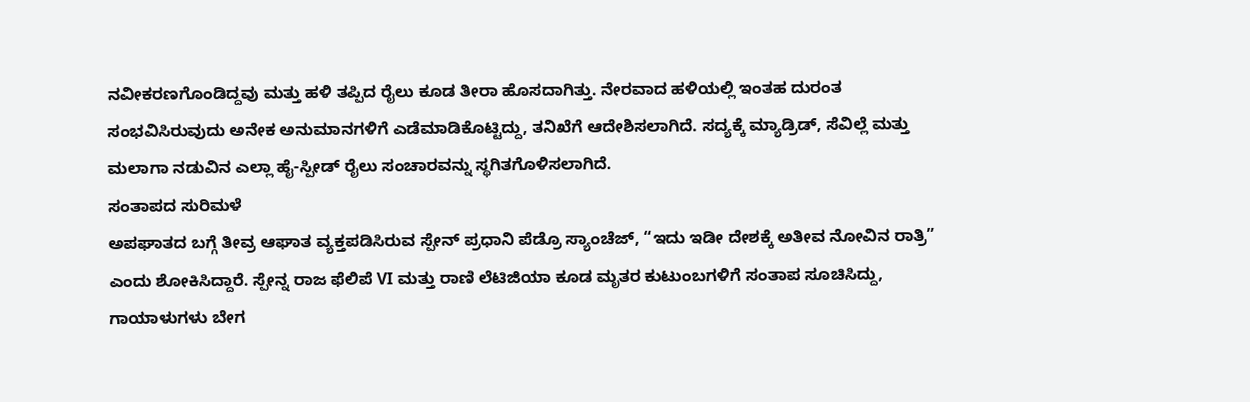ನವೀಕರಣಗೊಂಡಿದ್ದವು ಮತ್ತು ಹಳಿ ತಪ್ಪಿದ ರೈಲು ಕೂಡ ತೀರಾ ಹೊಸದಾಗಿತ್ತು. ನೇರವಾದ ಹಳಿಯಲ್ಲಿ ಇಂತಹ ದುರಂತ ಸಂಭವಿಸಿರುವುದು ಅನೇಕ ಅನುಮಾನಗಳಿಗೆ ಎಡೆಮಾಡಿಕೊಟ್ಟಿದ್ದು, ತನಿಖೆಗೆ ಆದೇಶಿಸಲಾಗಿದೆ. ಸದ್ಯಕ್ಕೆ ಮ್ಯಾಡ್ರಿಡ್, ಸೆವಿಲ್ಲೆ ಮತ್ತು ಮಲಾಗಾ ನಡುವಿನ ಎಲ್ಲಾ ಹೈ-ಸ್ಪೀಡ್ ರೈಲು ಸಂಚಾರವನ್ನು ಸ್ಥಗಿತಗೊಳಿಸಲಾಗಿದೆ.
ಸಂತಾಪದ ಸುರಿಮಳೆ
ಅಪಘಾತದ ಬಗ್ಗೆ ತೀವ್ರ ಆಘಾತ ವ್ಯಕ್ತಪಡಿಸಿರುವ ಸ್ಪೇನ್ ಪ್ರಧಾನಿ ಪೆಡ್ರೊ ಸ್ಯಾಂಚೆಜ್, “ಇದು ಇಡೀ ದೇಶಕ್ಕೆ ಅತೀವ ನೋವಿನ ರಾತ್ರಿ” ಎಂದು ಶೋಕಿಸಿದ್ದಾರೆ. ಸ್ಪೇನ್ನ ರಾಜ ಫೆಲಿಪೆ VI ಮತ್ತು ರಾಣಿ ಲೆಟಿಜಿಯಾ ಕೂಡ ಮೃತರ ಕುಟುಂಬಗಳಿಗೆ ಸಂತಾಪ ಸೂಚಿಸಿದ್ದು, ಗಾಯಾಳುಗಳು ಬೇಗ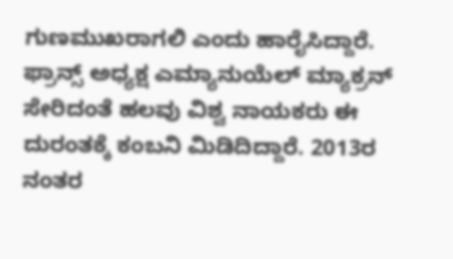ಗುಣಮುಖರಾಗಲಿ ಎಂದು ಹಾರೈಸಿದ್ದಾರೆ. ಫ್ರಾನ್ಸ್ ಅಧ್ಯಕ್ಷ ಎಮ್ಯಾನುಯೆಲ್ ಮ್ಯಾಕ್ರನ್ ಸೇರಿದಂತೆ ಹಲವು ವಿಶ್ವ ನಾಯಕರು ಈ ದುರಂತಕ್ಕೆ ಕಂಬನಿ ಮಿಡಿದಿದ್ದಾರೆ. 2013ರ ನಂತರ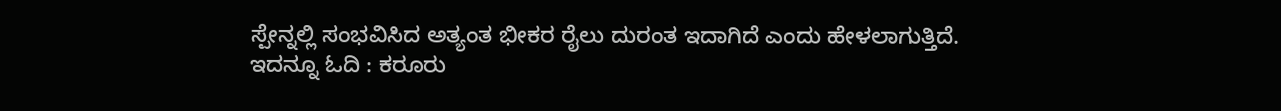ಸ್ಪೇನ್ನಲ್ಲಿ ಸಂಭವಿಸಿದ ಅತ್ಯಂತ ಭೀಕರ ರೈಲು ದುರಂತ ಇದಾಗಿದೆ ಎಂದು ಹೇಳಲಾಗುತ್ತಿದೆ.
ಇದನ್ನೂ ಓದಿ : ಕರೂರು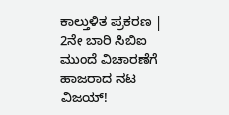ಕಾಲ್ತುಳಿತ ಪ್ರಕರಣ | 2ನೇ ಬಾರಿ ಸಿಬಿಐ ಮುಂದೆ ವಿಚಾರಣೆಗೆ ಹಾಜರಾದ ನಟ ವಿಜಯ್!